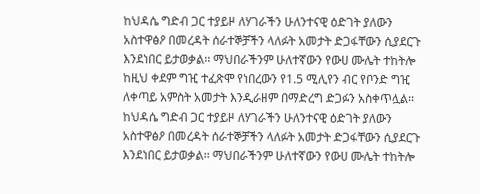ከህዳሴ ግድብ ጋር ተያይዞ ለሃገራችን ሁለንተናዊ ዕድገት ያለውን አስተዋፅዖ በመረዳት ሰራተኞቻችን ላለፉት አመታት ድጋፋቸውን ሲያደርጉ እንደነበር ይታወቃል፡፡ ማህበራችንም ሁለተኛውን የውሀ ሙሌት ተከትሎ ከዚህ ቀደም ግዢ ተፈጽሞ የነበረውን የ1.5 ሚሊየን ብር የቦንድ ግዢ ለቀጣይ አምስት አመታት እንዲራዘም በማድረግ ድጋፉን አስቀጥሏል፡፡
ከህዳሴ ግድብ ጋር ተያይዞ ለሃገራችን ሁለንተናዊ ዕድገት ያለውን አስተዋፅዖ በመረዳት ሰራተኞቻችን ላለፉት አመታት ድጋፋቸውን ሲያደርጉ እንደነበር ይታወቃል፡፡ ማህበራችንም ሁለተኛውን የውሀ ሙሌት ተከትሎ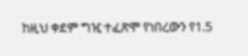ከዚህ ቀደም ግዢ ተፈጽሞ የነበረውን የ1.5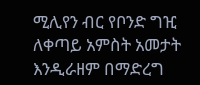ሚሊየን ብር የቦንድ ግዢ ለቀጣይ አምስት አመታት እንዲራዘም በማድረግ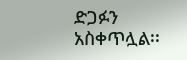ድጋፉን አስቀጥሏል፡፡